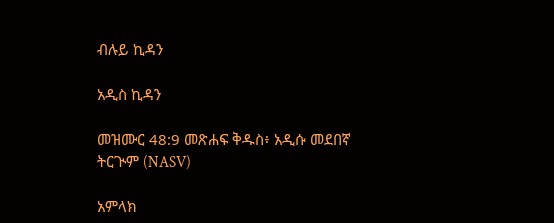ብሉይ ኪዳን

አዲስ ኪዳን

መዝሙር 48:9 መጽሐፍ ቅዱስ፥ አዲሱ መደበኛ ትርጒም (NASV)

አምላክ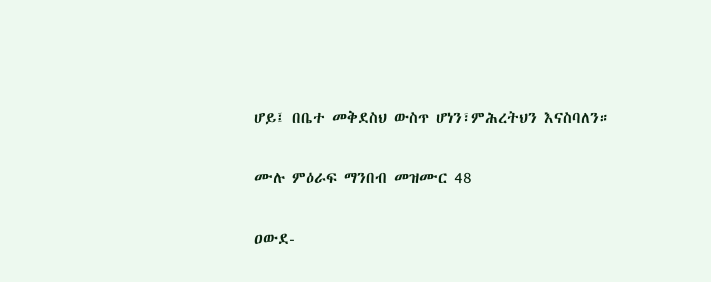ሆይ፤ በቤተ መቅደስህ ውስጥ ሆነን፣ምሕረትህን እናስባለን።

ሙሉ ምዕራፍ ማንበብ መዝሙር 48

ዐውደ-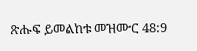ጽሑፍ ይመልከቱ መዝሙር 48:9